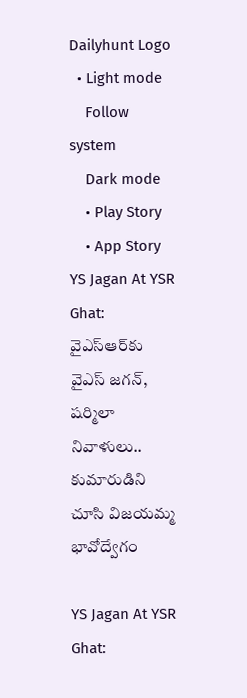Dailyhunt Logo
  • Light mode
    Follow system
    Dark mode
    • Play Story
    • App Story
YS Jagan At YSR Ghat: వైఎస్ఆర్‌కు  వైఎస్ జగన్, షర్మిలా నివాళులు.. కుమారుడిని చూసి విజయమ్మ భావోద్వేగం

YS Jagan At YSR Ghat: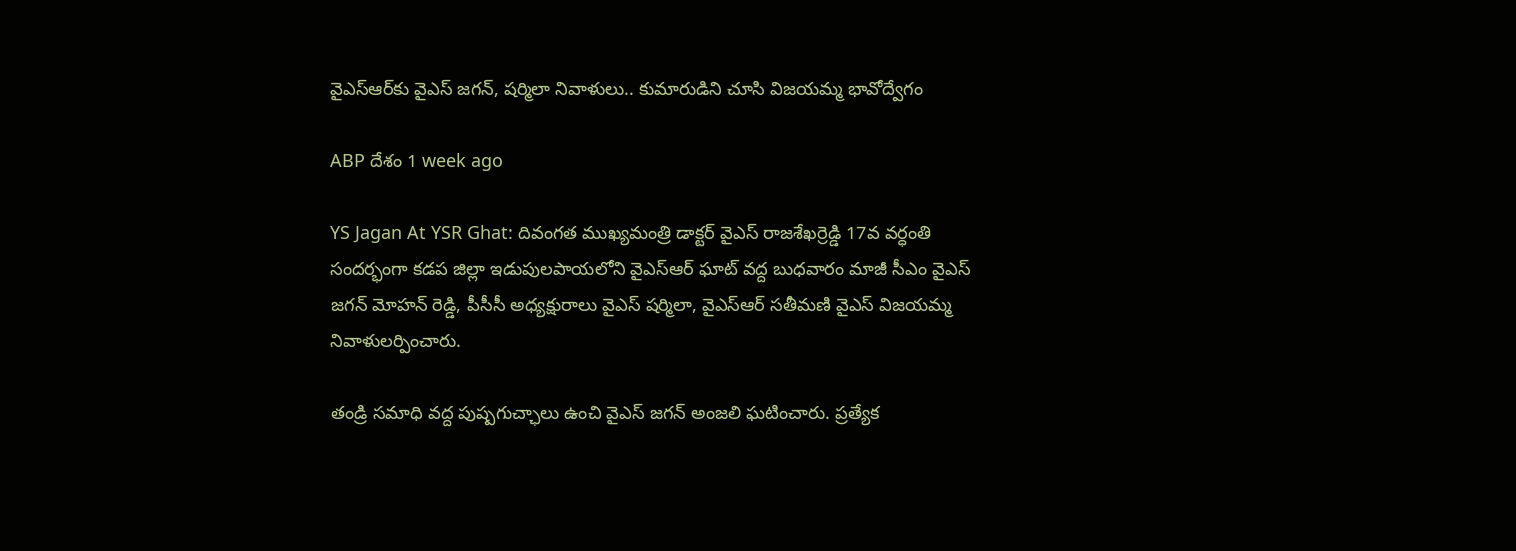వైఎస్ఆర్‌కు వైఎస్ జగన్, షర్మిలా నివాళులు.. కుమారుడిని చూసి విజయమ్మ భావోద్వేగం

ABP దేశం 1 week ago

YS Jagan At YSR Ghat: దివంగత ముఖ్యమంత్రి డాక్టర్ వైఎస్ రాజశేఖర్రెడ్డి 17వ వర్ధంతి సందర్భంగా కడప జిల్లా ఇడుపులపాయలోని వైఎస్ఆర్ ఘాట్ వద్ద బుధవారం మాజీ సీఎం వైఎస్ జగన్ మోహన్ రెడ్డి, పీసీసీ అధ్యక్షురాలు వైఎస్ షర్మిలా, వైఎస్ఆర్ సతీమణి వైఎస్ విజయమ్మ నివాళులర్పించారు.

తండ్రి సమాధి వద్ద పుష్పగుచ్ఛాలు ఉంచి వైఎస్ జగన్ అంజలి ఘటించారు. ప్రత్యేక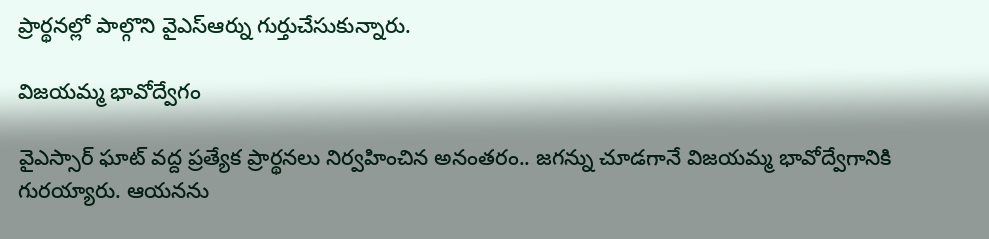ప్రార్థనల్లో పాల్గొని వైఎస్ఆర్ను గుర్తుచేసుకున్నారు.

విజయమ్మ భావోద్వేగం

వైఎస్సార్ ఘాట్ వద్ద ప్రత్యేక ప్రార్థనలు నిర్వహించిన అనంతరం.. జగన్ను చూడగానే విజయమ్మ భావోద్వేగానికి గురయ్యారు. ఆయనను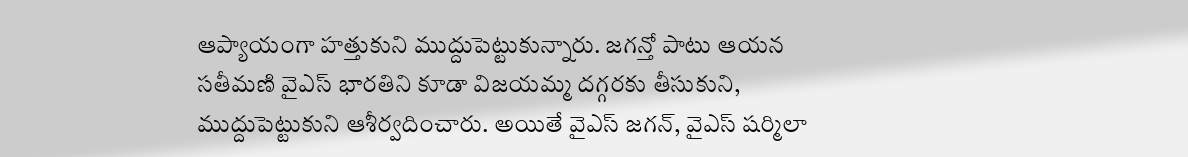ఆప్యాయంగా హత్తుకుని ముద్దుపెట్టుకున్నారు. జగన్తో పాటు ఆయన సతీమణి వైఎస్ భారతిని కూడా విజయమ్మ దగ్గరకు తీసుకుని, ముద్దుపెట్టుకుని ఆశీర్వదించారు. అయితే వైఎస్ జగన్, వైఎస్ షర్మిలా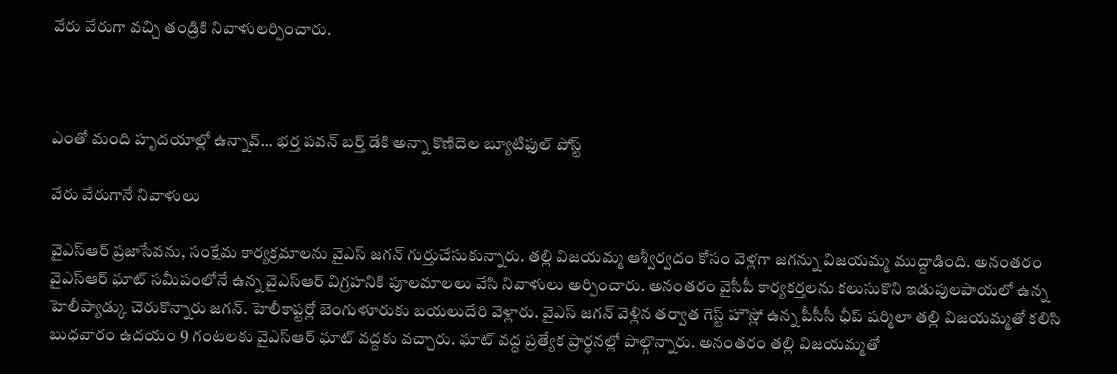వేరు వేరుగా వచ్చి తండ్రికి నివాళులర్పించారు.



ఎంతో మంది హృదయాల్లో ఉన్నావ్... భర్త పవన్ బర్త్ డేకి అన్నా కొణిదెల బ్యూటిఫుల్ పోస్ట్

వేరు వేరుగానే నివాళులు

వైఎస్ఆర్ ప్రజాసేవను, సంక్షేమ కార్యక్రమాలను వైఎస్ జగన్ గుర్తుచేసుకున్నారు. తల్లి విజయమ్మ ఆశ్వీర్వదం కోసం వెళ్లగా జగన్ను విజయమ్మ ముద్దాడింది. అనంతరం వైఎస్ఆర్ ఘాట్ సమీపంలోనే ఉన్న వైఎస్ఆర్ విగ్రహనికి పూలమాలలు వేసి నివాళులు అర్పించారు. అనంతరం వైసీపీ కార్యకర్తలను కలుసుకొని ఇడుపులపాయలో ఉన్న హెలీప్యాడ్కు చెరుకొన్నారు జగన్. హెలీకాప్టర్లో బెంగుళూరుకు బయలుదేరి వెళ్లారు. వైఎస్ జగన్ వెళ్లిన తర్వాత గెస్ట్ హౌస్లో ఉన్న పీసీసీ ఛీప్ షర్మిలా తల్లి విజయమ్మతో కలిసి బుధవారం ఉదయం 9 గంటలకు వైఎస్ఆర్ ఘాట్ వద్దకు వచ్చారు. ఘాట్ వద్ద ప్రత్యేక ప్రార్థనల్లో పాల్గొన్నారు. అనంతరం తల్లి విజయమ్మతో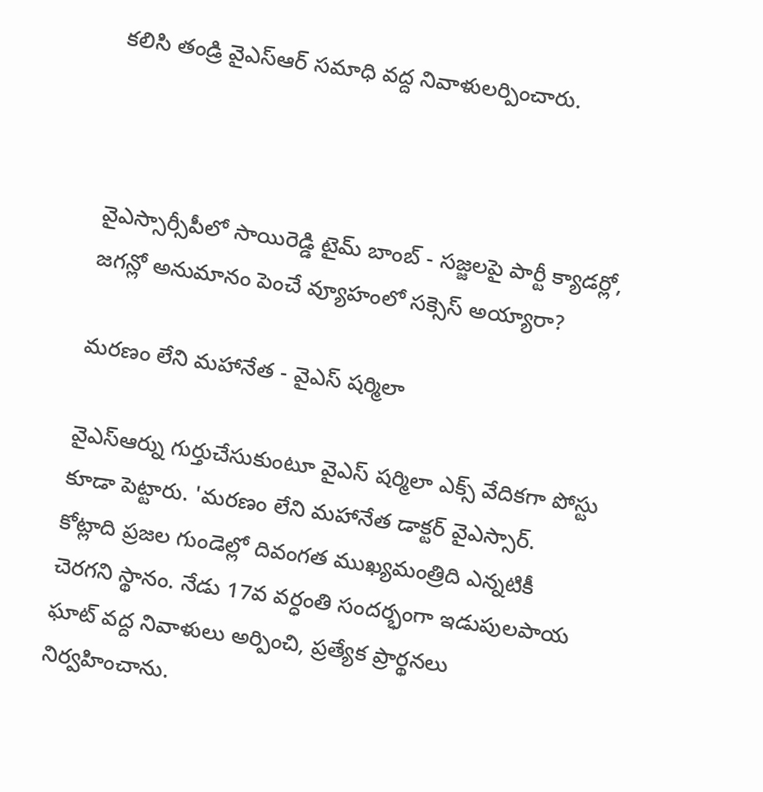కలిసి తండ్రి వైఎస్ఆర్ సమాధి వద్ద నివాళులర్పించారు.



వైఎస్సార్సీపీలో సాయిరెడ్డి టైమ్ బాంబ్ - సజ్జలపై పార్టీ క్యాడర్లో, జగన్లో అనుమానం పెంచే వ్యూహంలో సక్సెస్ అయ్యారా?

మరణం లేని మహానేత - వైఎస్ షర్మిలా

వైఎస్ఆర్ను గుర్తుచేసుకుంటూ వైఎస్ షర్మిలా ఎక్స్ వేదికగా పోస్టు కూడా పెట్టారు. 'మరణం లేని మహానేత డాక్టర్ వైఎస్సార్. కోట్లాది ప్రజల గుండెల్లో దివంగత ముఖ్యమంత్రిది ఎన్నటికీ చెరగని స్థానం. నేడు 17వ వర్ధంతి సందర్భంగా ఇడుపులపాయ ఘాట్ వద్ద నివాళులు అర్పించి, ప్రత్యేక ప్రార్థనలు నిర్వహించాను.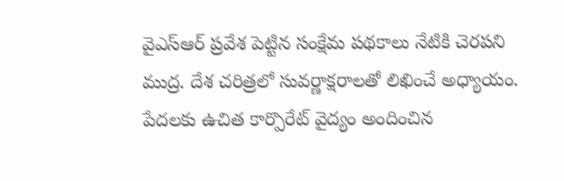వైఎస్ఆర్ ప్రవేశ పెట్టిన సంక్షేమ పథకాలు నేటికి చెరపని ముద్ర. దేశ చరిత్రలో సువర్ణాక్షరాలతో లిఖించే అధ్యాయం. పేదలకు ఉచిత కార్పొరేట్ వైద్యం అందించిన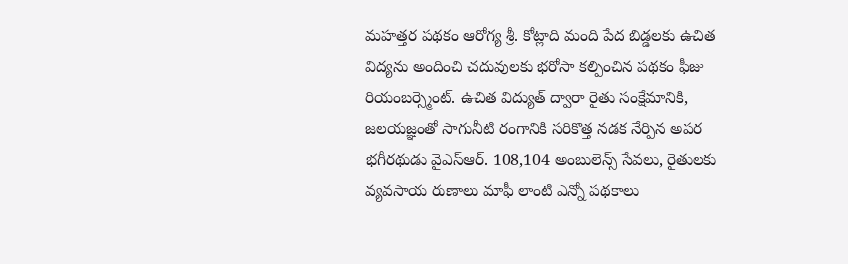మహత్తర పథకం ఆరోగ్య శ్రీ. కోట్లాది మంది పేద బిడ్డలకు ఉచిత విద్యను అందించి చదువులకు భరోసా కల్పించిన పథకం ఫీజు రియంబర్స్మెంట్. ఉచిత విద్యుత్ ద్వారా రైతు సంక్షేమానికి, జలయజ్ఞంతో సాగునీటి రంగానికి సరికొత్త నడక నేర్పిన అపర భగీరథుడు వైఎస్ఆర్. 108,104 అంబులెన్స్ సేవలు, రైతులకు వ్యవసాయ రుణాలు మాఫీ లాంటి ఎన్నో పథకాలు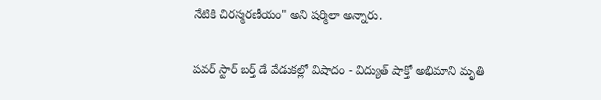నేటికి చిరస్మరణీయం" అని షర్మిలా అన్నారు.

పవర్ స్టార్ బర్త్ డే వేడుకల్లో విషాదం - విద్యుత్ షాక్తో అభిమాని మృతి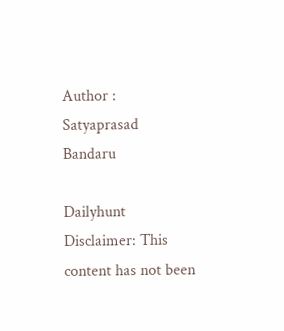Author : Satyaprasad Bandaru

Dailyhunt
Disclaimer: This content has not been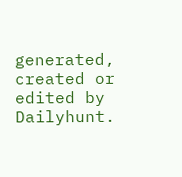generated, created or edited by Dailyhunt.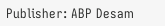Publisher: ABP Desam